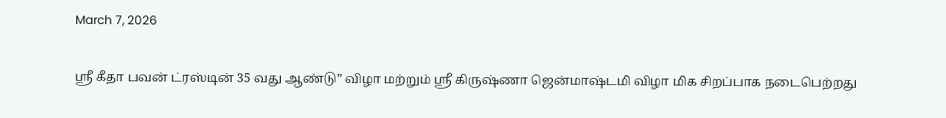March 7, 2026

ஸ்ரீ கீதா பவன் ட்ரஸ்டின் 35 வது ஆண்டு” விழா மற்றும் ஸ்ரீ கிருஷ்ணா ஜென்மாஷ்டமி விழா மிக சிறப்பாக நடைபெற்றது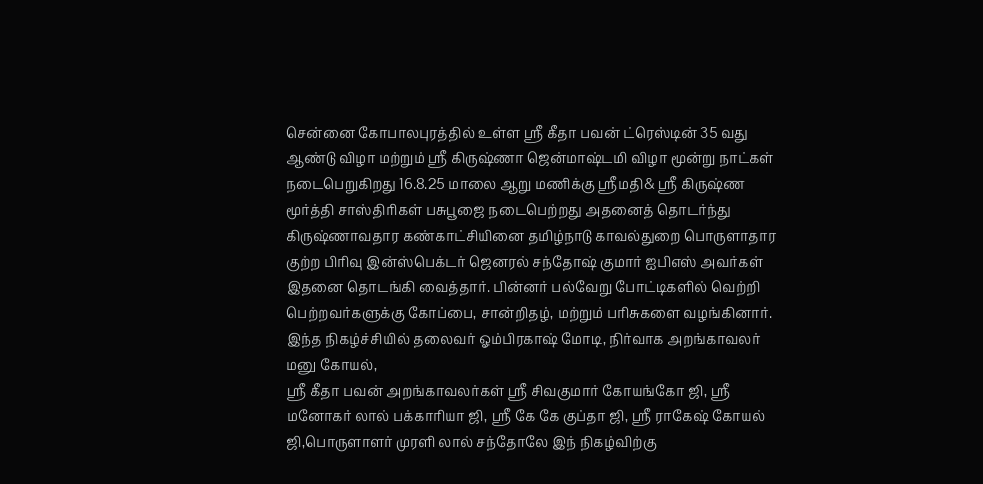சென்னை கோபாலபுரத்தில் உள்ள ஸ்ரீ கீதா பவன் ட்ரெஸ்டின் 35 வது ஆண்டு விழா மற்றும் ஸ்ரீ கிருஷ்ணா ஜென்மாஷ்டமி விழா மூன்று நாட்கள் நடைபெறுகிறது 16.8.25 மாலை ஆறு மணிக்கு ஸ்ரீமதி& ஸ்ரீ கிருஷ்ண மூர்த்தி சாஸ்திரிகள் பசுபூஜை நடைபெற்றது அதனைத் தொடர்ந்து கிருஷ்ணாவதார கண்காட்சியினை தமிழ்நாடு காவல்துறை பொருளாதார குற்ற பிரிவு இன்ஸ்பெக்டர் ஜெனரல் சந்தோஷ் குமார் ஐபிஎஸ் அவர்கள் இதனை தொடங்கி வைத்தார். பின்னர் பல்வேறு போட்டிகளில் வெற்றி பெற்றவர்களுக்கு கோப்பை, சான்றிதழ், மற்றும் பரிசுகளை வழங்கினார். இந்த நிகழ்ச்சியில் தலைவர் ஓம்பிரகாஷ் மோடி, நிர்வாக அறங்காவலர் மனு கோயல்,
ஸ்ரீ கீதா பவன் அறங்காவலர்கள் ஸ்ரீ சிவகுமார் கோயங்கோ ஜி, ஸ்ரீ மனோகர் லால் பக்காரியா ஜி, ஸ்ரீ கே கே குப்தா ஜி, ஸ்ரீ ராகேஷ் கோயல் ஜி,பொருளாளர் முரளி லால் சந்தோலே இந் நிகழ்விற்கு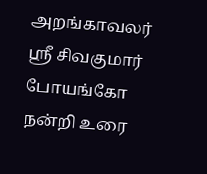அறங்காவலர் ஸ்ரீ சிவகுமார் போயங்கோ நன்றி உரை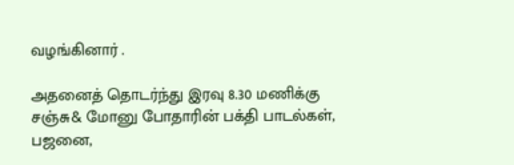வழங்கினார் .

அதனைத் தொடர்ந்து இரவு 8.30 மணிக்கு சஞ்சு& மோனு போதாரின் பக்தி பாடல்கள், பஜனை,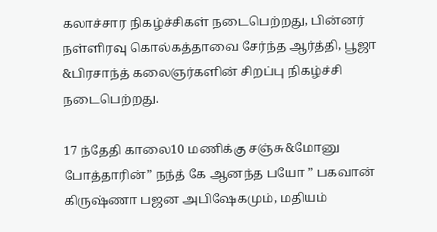கலாச்சார நிகழ்ச்சிகள் நடைபெற்றது, பின்னர் நள்ளிரவு கொல்கத்தாவை சேர்ந்த ஆர்த்தி, பூஜா &பிரசாந்த் கலைஞர்களின் சிறப்பு நிகழ்ச்சி நடைபெற்றது.

17 ந்தேதி காலை10 மணிக்கு சஞ்சு&மோனு போத்தாரின்” நந்த் கே ஆனந்த பயோ ” பகவான் கிருஷ்ணா பஜன அபிஷேகமும், மதியம்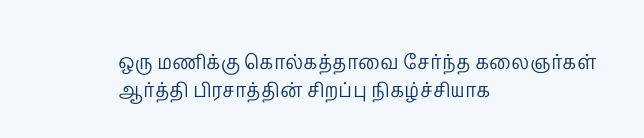ஒரு மணிக்கு கொல்கத்தாவை சேர்ந்த கலைஞர்கள் ஆர்த்தி பிரசாத்தின் சிறப்பு நிகழ்ச்சியாக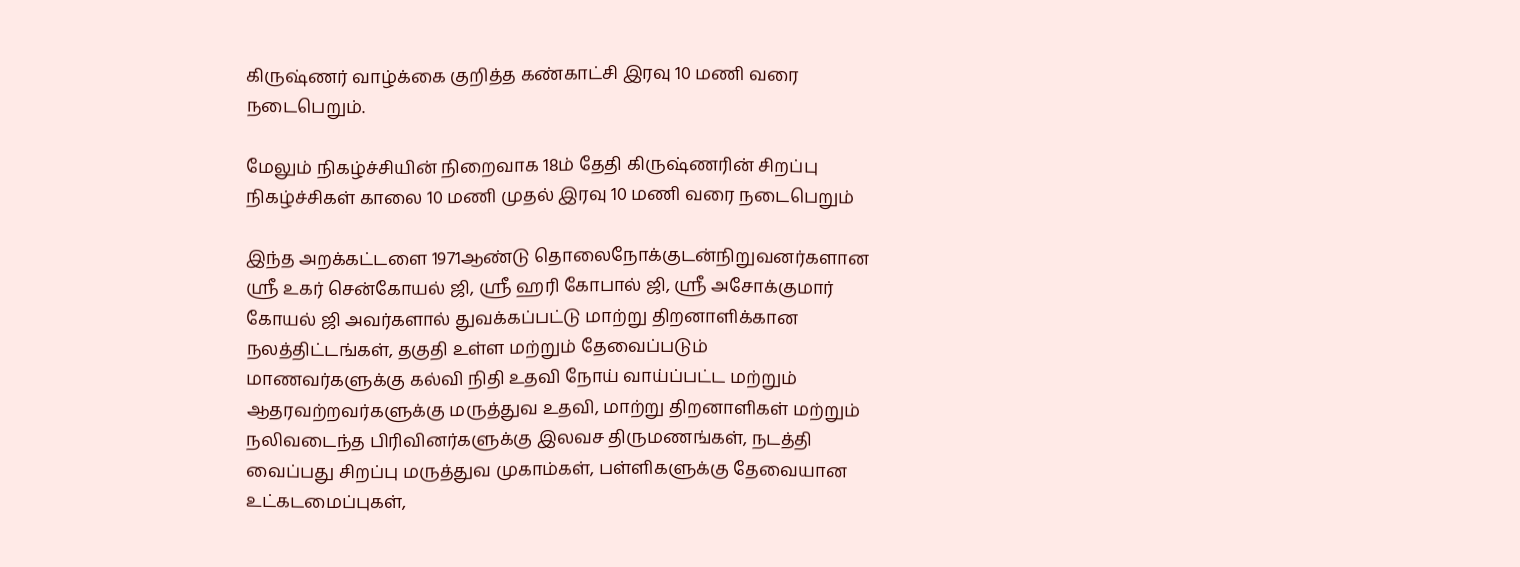கிருஷ்ணர் வாழ்க்கை குறித்த கண்காட்சி இரவு 10 மணி வரை நடைபெறும்.

மேலும் நிகழ்ச்சியின் நிறைவாக 18ம் தேதி கிருஷ்ணரின் சிறப்பு நிகழ்ச்சிகள் காலை 10 மணி முதல் இரவு 10 மணி வரை நடைபெறும்

இந்த அறக்கட்டளை 1971ஆண்டு தொலைநோக்குடன்நிறுவனர்களான ஸ்ரீ உகர் சென்கோயல் ஜி, ஸ்ரீ ஹரி கோபால் ஜி, ஸ்ரீ அசோக்குமார் கோயல் ஜி அவர்களால் துவக்கப்பட்டு மாற்று திறனாளிக்கான நலத்திட்டங்கள், தகுதி உள்ள மற்றும் தேவைப்படும் மாணவர்களுக்கு கல்வி நிதி உதவி நோய் வாய்ப்பட்ட மற்றும் ஆதரவற்றவர்களுக்கு மருத்துவ உதவி, மாற்று திறனாளிகள் மற்றும் நலிவடைந்த பிரிவினர்களுக்கு இலவச திருமணங்கள், நடத்தி வைப்பது சிறப்பு மருத்துவ முகாம்கள், பள்ளிகளுக்கு தேவையான உட்கடமைப்புகள்,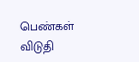பெண்கள் விடுதி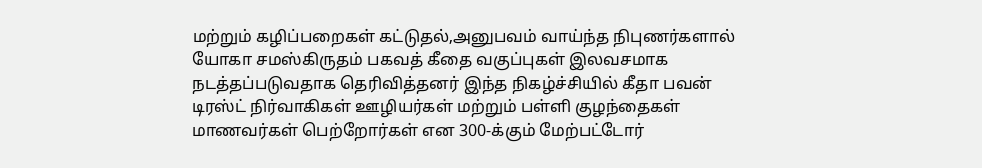மற்றும் கழிப்பறைகள் கட்டுதல்,அனுபவம் வாய்ந்த நிபுணர்களால் யோகா சமஸ்கிருதம் பகவத் கீதை வகுப்புகள் இலவசமாக நடத்தப்படுவதாக தெரிவித்தனர் இந்த நிகழ்ச்சியில் கீதா பவன் டிரஸ்ட் நிர்வாகிகள் ஊழியர்கள் மற்றும் பள்ளி குழந்தைகள் மாணவர்கள் பெற்றோர்கள் என 300-க்கும் மேற்பட்டோர்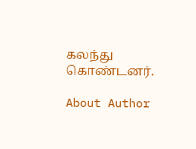கலந்து கொண்டனர்.

About Author